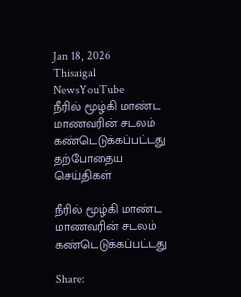Jan 18, 2026
Thisaigal NewsYouTube
நீரில் மூழ்கி மாண்ட மாணவரின் சடலம் கண்டெடுக்கப்பட்டது
தற்போதைய செய்திகள்

நீரில் மூழ்கி மாண்ட மாணவரின் சடலம் கண்டெடுக்கப்பட்டது

Share: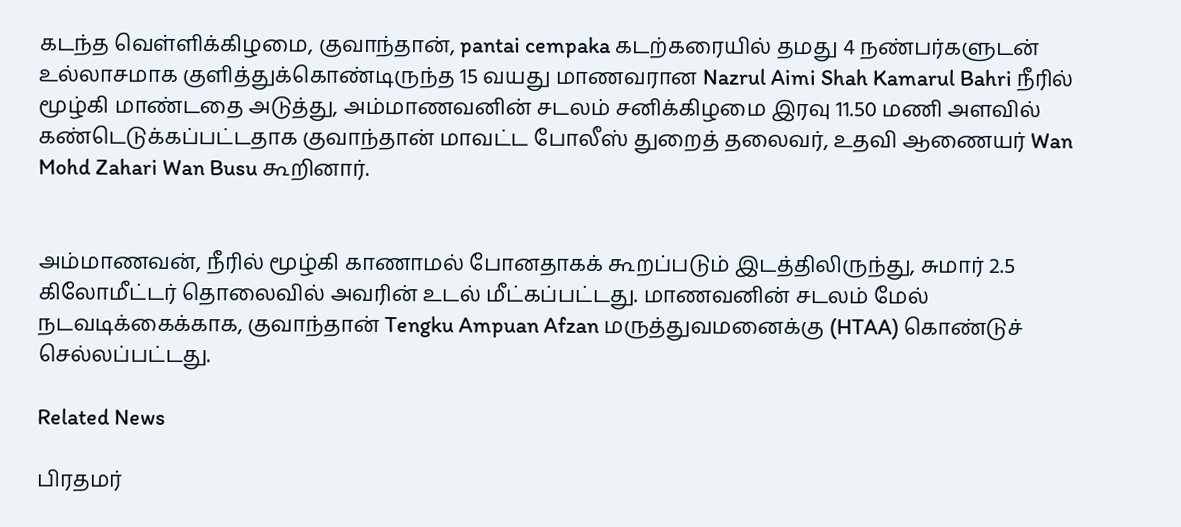கடந்த வெள்ளிக்கிழமை, குவாந்தான், pantai cempaka கடற்கரையில் தமது 4 நண்பர்களுடன் உல்லாசமாக குளித்துக்கொண்டிருந்த 15 வயது மாணவரான Nazrul Aimi Shah Kamarul Bahri நீரில் மூழ்கி மாண்டதை அடுத்து, அம்மாணவனின் சடலம் சனிக்கிழமை இரவு 11.50 மணி அளவில் கண்டெடுக்கப்பட்டதாக குவாந்தான் மாவட்ட போலீஸ் துறைத் தலைவர், உதவி ஆணையர் Wan Mohd Zahari Wan Busu கூறினார்.


அம்மாணவன், நீரில் மூழ்கி காணாமல் போனதாகக் கூறப்படும் இடத்திலிருந்து, சுமார் 2.5 கிலோமீட்டர் தொலைவில் அவரின் உடல் மீட்கப்பட்டது. மாணவனின் சடலம் மேல் நடவடிக்கைக்காக, குவாந்தான் Tengku Ampuan Afzan மருத்துவமனைக்கு (HTAA) கொண்டுச் செல்லப்பட்டது.

Related News

பிரதமர்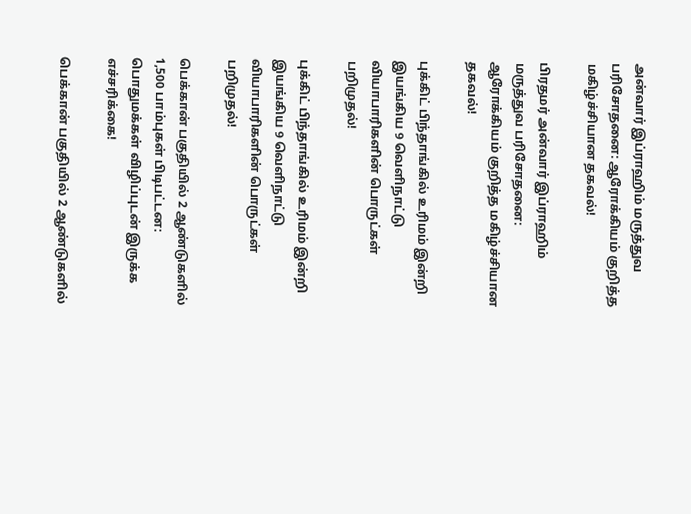அன்வார் இப்ராஹிம் மருத்துவ பரிசோதனை: ஆரோக்கியம் குறித்த மகிழ்ச்சியான தகவல்!

பிரதமர் அன்வார் இப்ராஹிம் மருத்துவ பரிசோதனை: ஆரோக்கியம் குறித்த மகிழ்ச்சியான தகவல்!

புக்கிட் பிந்தாங்கில் உரிமம் இன்றி இயங்கிய 9 வெளிநாட்டு வியாபாரிகளின் பொருட்கள் பறிமுதல்!

புக்கிட் பிந்தாங்கில் உரிமம் இன்றி இயங்கிய 9 வெளிநாட்டு வியாபாரிகளின் பொருட்கள் பறிமுதல்!

பெக்கான் பகுதியில் 2 ஆண்டுகளில் 1,500 பாம்புகள் பிடிபட்டன: பொதுமக்கள் விழிப்புடன் இருக்க எச்சரிக்கை!

பெக்கான் பகுதியில் 2 ஆண்டுகளில்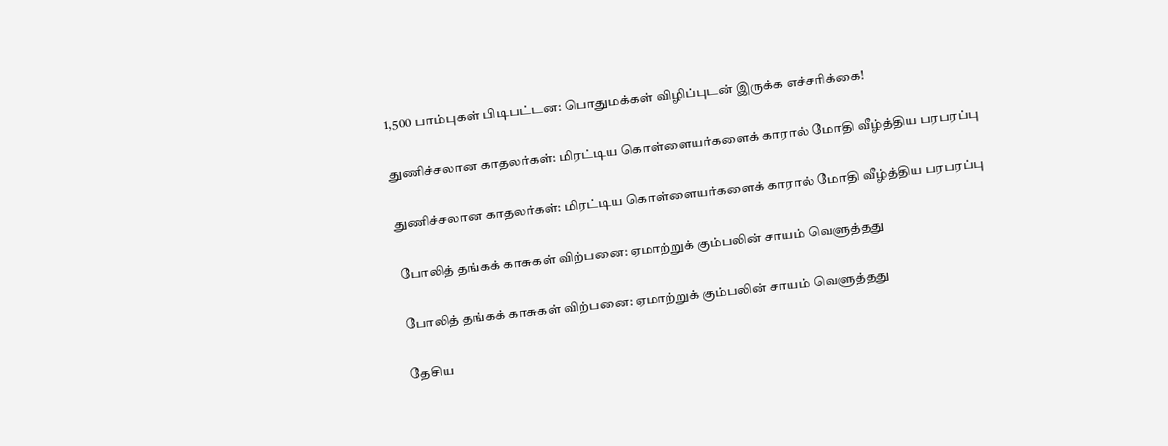1,500 பாம்புகள் பிடிபட்டன: பொதுமக்கள் விழிப்புடன் இருக்க எச்சரிக்கை!

துணிச்சலான காதலர்கள்: மிரட்டிய கொள்ளையர்களைக் காரால் மோதி வீழ்த்திய பரபரப்பு

துணிச்சலான காதலர்கள்: மிரட்டிய கொள்ளையர்களைக் காரால் மோதி வீழ்த்திய பரபரப்பு

போலித் தங்கக் காசுகள் விற்பனை: ஏமாற்றுக் கும்பலின் சாயம் வெளுத்தது

போலித் தங்கக் காசுகள் விற்பனை: ஏமாற்றுக் கும்பலின் சாயம் வெளுத்தது

தேசிய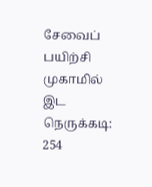சேவைப் பயிற்சி முகாமில் இட நெருக்கடி: 254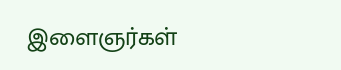இளைஞர்கள்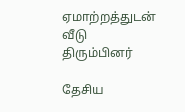ஏமாற்றத்துடன் வீடு திரும்பினர்

தேசிய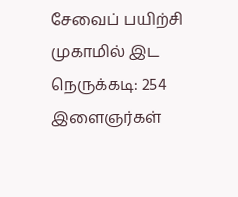சேவைப் பயிற்சி முகாமில் இட நெருக்கடி: 254 இளைஞர்கள்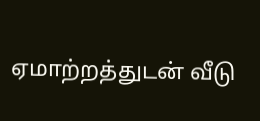ஏமாற்றத்துடன் வீடு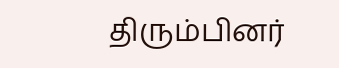திரும்பினர்